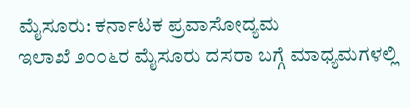ಮೈಸೂರು: ಕರ್ನಾಟಕ ಪ್ರವಾಸೋದ್ಯಮ
ಇಲಾಖೆ ೨೦೦೬ರ ಮೈಸೂರು ದಸರಾ ಬಗ್ಗೆ ಮಾಧ್ಯಮಗಳಲ್ಲಿ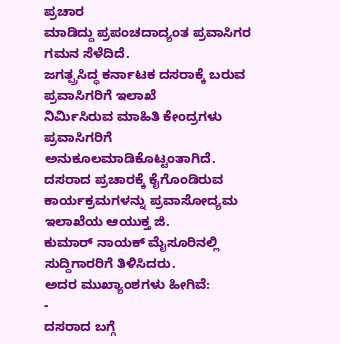ಪ್ರಚಾರ
ಮಾಡಿದ್ದು ಪ್ರಪಂಚದಾದ್ಯಂತ ಪ್ರವಾಸಿಗರ ಗಮನ ಸೆಳೆದಿದೆ.
ಜಗತ್ಪ್ರಸಿದ್ಧ ಕರ್ನಾಟಕ ದಸರಾಕ್ಕೆ ಬರುವ ಪ್ರವಾಸಿಗರಿಗೆ ಇಲಾಖೆ
ನಿರ್ಮಿಸಿರುವ ಮಾಹಿತಿ ಕೇಂದ್ರಗಳು ಪ್ರವಾಸಿಗರಿಗೆ ಅನುಕೂಲಮಾಡಿಕೊಟ್ಟಂತಾಗಿದೆ.
ದಸರಾದ ಪ್ರಚಾರಕ್ಕೆ ಕೈಗೊಂಡಿರುವ
ಕಾರ್ಯಕ್ರಮಗಳನ್ನು ಪ್ರವಾಸೋದ್ಯಮ ಇಲಾಖೆಯ ಆಯುಕ್ತ ಜಿ.
ಕುಮಾರ್ ನಾಯಕ್ ಮೈಸೂರಿನಲ್ಲಿ ಸುದ್ದಿಗಾರರಿಗೆ ತಿಳಿಸಿದರು.
ಅದರ ಮುಖ್ಯಾಂಶಗಳು ಹೀಗಿವೆ:
-
ದಸರಾದ ಬಗ್ಗೆ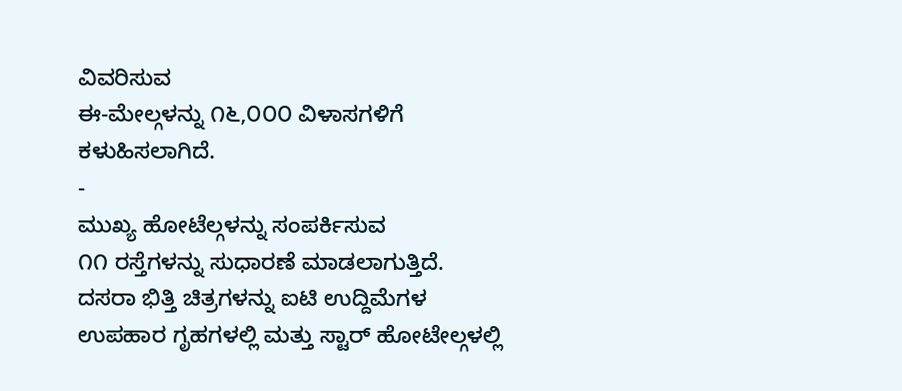ವಿವರಿಸುವ
ಈ-ಮೇಲ್ಗಳನ್ನು ೧೬,೦೦೦ ವಿಳಾಸಗಳಿಗೆ ಕಳುಹಿಸಲಾಗಿದೆ.
-
ಮುಖ್ಯ ಹೋಟೆಲ್ಗಳನ್ನು ಸಂಪರ್ಕಿಸುವ
೧೧ ರಸ್ತೆಗಳನ್ನು ಸುಧಾರಣೆ ಮಾಡಲಾಗುತ್ತಿದೆ.
ದಸರಾ ಭಿತ್ತಿ ಚಿತ್ರಗಳನ್ನು ಐಟಿ ಉದ್ದಿಮೆಗಳ
ಉಪಹಾರ ಗೃಹಗಳಲ್ಲಿ ಮತ್ತು ಸ್ಟಾರ್ ಹೋಟೇಲ್ಗಳಲ್ಲಿ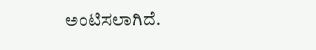ಅಂಟಿಸಲಾಗಿದೆ.